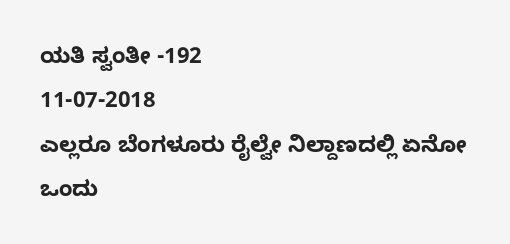ಯತಿ ಸ್ವಂತೀ -192
11-07-2018
ಎಲ್ಲರೂ ಬೆಂಗಳೂರು ರೈಲ್ವೇ ನಿಲ್ದಾಣದಲ್ಲಿ ಏನೋ ಒಂದು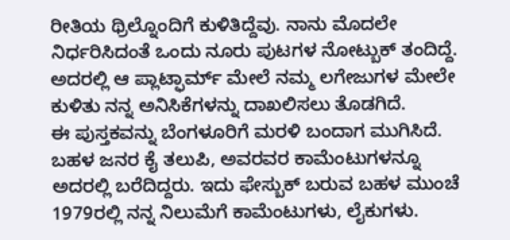ರೀತಿಯ ಥ್ರಿಲ್ನೊಂದಿಗೆ ಕುಳಿತಿದ್ದೆವು. ನಾನು ಮೊದಲೇ ನಿರ್ಧರಿಸಿದಂತೆ ಒಂದು ನೂರು ಪುಟಗಳ ನೋಟ್ಬುಕ್ ತಂದಿದ್ದೆ. ಅದರಲ್ಲಿ ಆ ಪ್ಲಾಟ್ಫಾರ್ಮ್ ಮೇಲೆ ನಮ್ಮ ಲಗೇಜುಗಳ ಮೇಲೇ ಕುಳಿತು ನನ್ನ ಅನಿಸಿಕೆಗಳನ್ನು ದಾಖಲಿಸಲು ತೊಡಗಿದೆ.
ಈ ಪುಸ್ತಕವನ್ನು ಬೆಂಗಳೂರಿಗೆ ಮರಳಿ ಬಂದಾಗ ಮುಗಿಸಿದೆ. ಬಹಳ ಜನರ ಕೈ ತಲುಪಿ, ಅವರವರ ಕಾಮೆಂಟುಗಳನ್ನೂ ಅದರಲ್ಲಿ ಬರೆದಿದ್ದರು. ಇದು ಫೇಸ್ಬುಕ್ ಬರುವ ಬಹಳ ಮುಂಚೆ 1979ರಲ್ಲಿ ನನ್ನ ನಿಲುಮೆಗೆ ಕಾಮೆಂಟುಗಳು, ಲೈಕುಗಳು.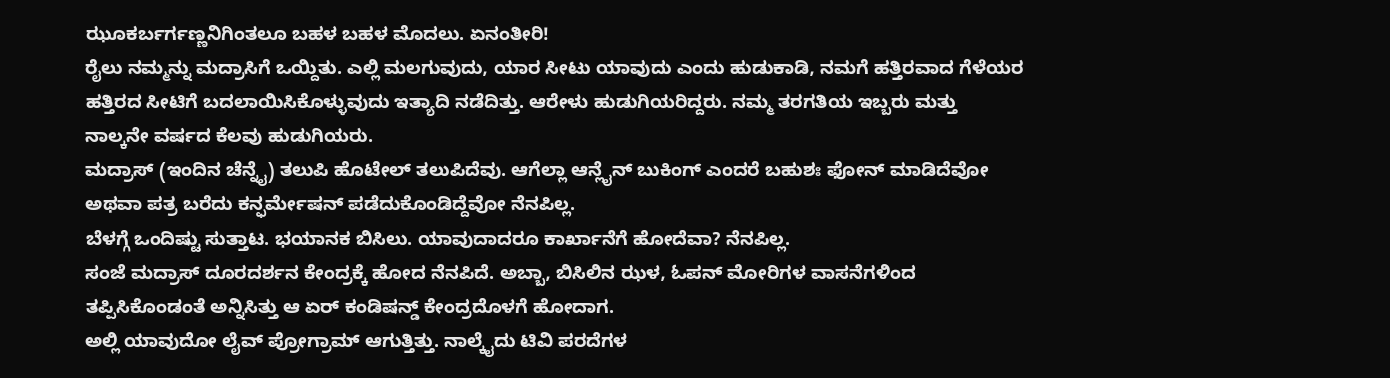ಝೂಕರ್ಬರ್ಗಣ್ಣನಿಗಿಂತಲೂ ಬಹಳ ಬಹಳ ಮೊದಲು. ಏನಂತೀರಿ!
ರೈಲು ನಮ್ಮನ್ನು ಮದ್ರಾಸಿಗೆ ಒಯ್ದಿತು. ಎಲ್ಲಿ ಮಲಗುವುದು, ಯಾರ ಸೀಟು ಯಾವುದು ಎಂದು ಹುಡುಕಾಡಿ, ನಮಗೆ ಹತ್ತಿರವಾದ ಗೆಳೆಯರ ಹತ್ತಿರದ ಸೀಟಿಗೆ ಬದಲಾಯಿಸಿಕೊಳ್ಳುವುದು ಇತ್ಯಾದಿ ನಡೆದಿತ್ತು. ಆರೇಳು ಹುಡುಗಿಯರಿದ್ದರು. ನಮ್ಮ ತರಗತಿಯ ಇಬ್ಬರು ಮತ್ತು ನಾಲ್ಕನೇ ವರ್ಷದ ಕೆಲವು ಹುಡುಗಿಯರು.
ಮದ್ರಾಸ್ (ಇಂದಿನ ಚೆನ್ನೈ) ತಲುಪಿ ಹೊಟೇಲ್ ತಲುಪಿದೆವು. ಆಗೆಲ್ಲಾ ಆನ್ಲೈನ್ ಬುಕಿಂಗ್ ಎಂದರೆ ಬಹುಶಃ ಫೋನ್ ಮಾಡಿದೆವೋ ಅಥವಾ ಪತ್ರ ಬರೆದು ಕನ್ಫರ್ಮೇಷನ್ ಪಡೆದುಕೊಂಡಿದ್ದೆವೋ ನೆನಪಿಲ್ಲ.
ಬೆಳಗ್ಗೆ ಒಂದಿಷ್ಟು ಸುತ್ತಾಟ. ಭಯಾನಕ ಬಿಸಿಲು. ಯಾವುದಾದರೂ ಕಾರ್ಖಾನೆಗೆ ಹೋದೆವಾ? ನೆನಪಿಲ್ಲ.
ಸಂಜೆ ಮದ್ರಾಸ್ ದೂರದರ್ಶನ ಕೇಂದ್ರಕ್ಕೆ ಹೋದ ನೆನಪಿದೆ. ಅಬ್ಬಾ, ಬಿಸಿಲಿನ ಝಳ, ಓಪನ್ ಮೋರಿಗಳ ವಾಸನೆಗಳಿಂದ ತಪ್ಪಿಸಿಕೊಂಡಂತೆ ಅನ್ನಿಸಿತ್ತು ಆ ಏರ್ ಕಂಡಿಷನ್ಡ್ ಕೇಂದ್ರದೊಳಗೆ ಹೋದಾಗ.
ಅಲ್ಲಿ ಯಾವುದೋ ಲೈವ್ ಪ್ರೋಗ್ರಾಮ್ ಆಗುತ್ತಿತ್ತು. ನಾಲ್ಕೈದು ಟಿವಿ ಪರದೆಗಳ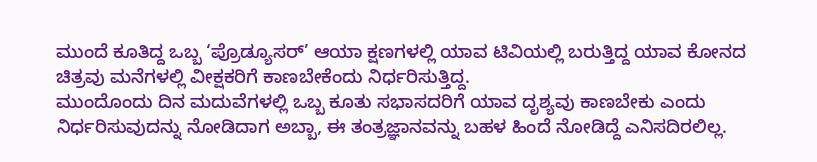ಮುಂದೆ ಕೂತಿದ್ದ ಒಬ್ಬ ‘ಪ್ರೊಡ್ಯೂಸರ್’ ಆಯಾ ಕ್ಷಣಗಳಲ್ಲಿ ಯಾವ ಟಿವಿಯಲ್ಲಿ ಬರುತ್ತಿದ್ದ ಯಾವ ಕೋನದ ಚಿತ್ರವು ಮನೆಗಳಲ್ಲಿ ವೀಕ್ಷಕರಿಗೆ ಕಾಣಬೇಕೆಂದು ನಿರ್ಧರಿಸುತ್ತಿದ್ದ.
ಮುಂದೊಂದು ದಿನ ಮದುವೆಗಳಲ್ಲಿ ಒಬ್ಬ ಕೂತು ಸಭಾಸದರಿಗೆ ಯಾವ ದೃಶ್ಯವು ಕಾಣಬೇಕು ಎಂದು ನಿರ್ಧರಿಸುವುದನ್ನು ನೋಡಿದಾಗ ಅಬ್ಬಾ, ಈ ತಂತ್ರಜ್ಞಾನವನ್ನು ಬಹಳ ಹಿಂದೆ ನೋಡಿದ್ದೆ ಎನಿಸದಿರಲಿಲ್ಲ.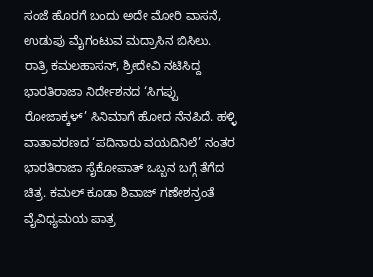ಸಂಜೆ ಹೊರಗೆ ಬಂದು ಅದೇ ಮೋರಿ ವಾಸನೆ, ಉಡುಪು ಮೈಗಂಟುವ ಮದ್ರಾಸಿನ ಬಿಸಿಲು.
ರಾತ್ರಿ ಕಮಲಹಾಸನ್, ಶ್ರೀದೇವಿ ನಟಿಸಿದ್ದ ಭಾರತಿರಾಜಾ ನಿರ್ದೇಶನದ ‘ಸಿಗಪ್ಪು ರೋಜಾಕ್ಕಳ್’ ಸಿನಿಮಾಗೆ ಹೋದ ನೆನಪಿದೆ. ಹಳ್ಳಿ ವಾತಾವರಣದ ‘ಪದಿನಾರು ವಯದಿನಿಲೆ’ ನಂತರ ಭಾರತಿರಾಜಾ ಸೈಕೋಪಾತ್ ಒಬ್ಬನ ಬಗ್ಗೆ ತೆಗೆದ ಚಿತ್ರ. ಕಮಲ್ ಕೂಡಾ ಶಿವಾಜ್ ಗಣೇಶನ್ರಂತೆ ವೈವಿಧ್ಯಮಯ ಪಾತ್ರ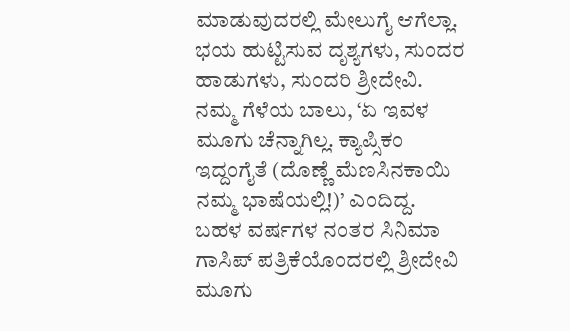ಮಾಡುವುದರಲ್ಲಿ ಮೇಲುಗೈ ಆಗೆಲ್ಲಾ.
ಭಯ ಹುಟ್ಟಿಸುವ ದೃಶ್ಯಗಳು, ಸುಂದರ ಹಾಡುಗಳು, ಸುಂದರಿ ಶ್ರೀದೇವಿ.
ನಮ್ಮ ಗೆಳೆಯ ಬಾಲು, ‘ಏ ಇವಳ ಮೂಗು ಚೆನ್ನಾಗಿಲ್ಲ. ಕ್ಯಾಪ್ಸಿಕಂ ಇದ್ದಂಗೈತೆ (ದೊಣ್ಣೆ ಮೆಣಸಿನಕಾಯಿ ನಮ್ಮ ಭಾಷೆಯಲ್ಲಿ!)’ ಎಂದಿದ್ದ.
ಬಹಳ ವರ್ಷಗಳ ನಂತರ ಸಿನಿಮಾ ಗಾಸಿಪ್ ಪತ್ರಿಕೆಯೊಂದರಲ್ಲಿ ಶ್ರೀದೇವಿ ಮೂಗು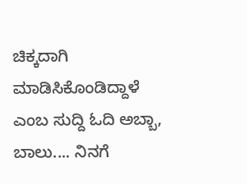ಚಿಕ್ಕದಾಗಿ ಮಾಡಿಸಿಕೊಂಡಿದ್ದಾಳೆ ಎಂಬ ಸುದ್ದಿ ಓದಿ ಅಬ್ಬಾ, ಬಾಲು.... ನಿನಗೆ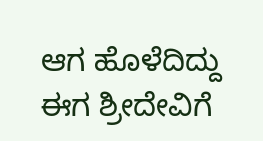ಆಗ ಹೊಳೆದಿದ್ದು ಈಗ ಶ್ರೀದೇವಿಗೆ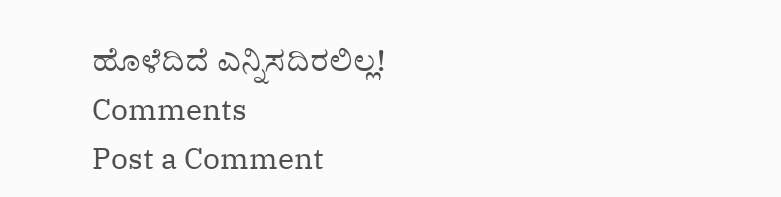ಹೊಳೆದಿದೆ ಎನ್ನಿಸದಿರಲಿಲ್ಲ!
Comments
Post a Comment